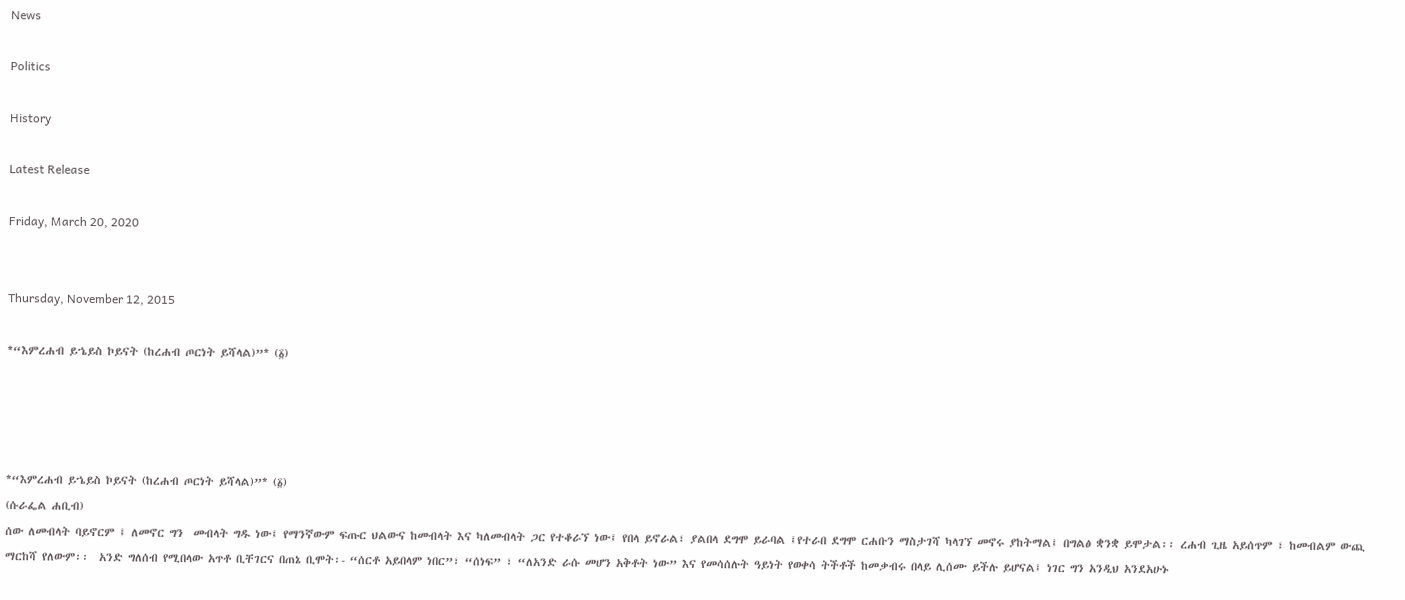News

Politics

History

Latest Release

Friday, March 20, 2020


Thursday, November 12, 2015

*“እምረሐብ ይኄይስ ኮይናት (ከረሐብ ጦርነት ይሻላል)”* (፩)




*“እምረሐብ ይኄይስ ኮይናት (ከረሐብ ጦርነት ይሻላል)”* (፩)
(ሱራፌል ሐቢብ)
ሰው ለመብላት ባይኖርም ፤ ለመኖር ግን  መብላት ግዱ ነው፤ የማንኛውም ፍጡር ህልውና ከመብላት እና ካለመብላት ጋር የተቆራኘ ነው፤ የበላ ይኖራል፣ ያልበላ ደግሞ ይራባል ፤የተራበ ደግሞ ርሐቡን ማስታገሻ ካላገኘ መኖሩ ያከትማል፤ በግልፅ ቋንቋ ይሞታል፡፡ ረሐብ ጊዜ አይሰጥም ፣ ከመብልም ውጪ ማርከሻ የለውም፡፡  አንድ ግለሰብ የሚበላው አጥቶ ቢቸገርና በጠኔ ቢሞት፡- “ሰርቶ አይበላም ነበር”፣ “ሰነፍ” ፣ “ለአንድ ራሱ መሆን አቅቶት ነው” እና የመሳሰሉት ዓይነት የወቀሳ ትችቶች ከመቃብሩ በላይ ሊሰሙ ይችሉ ይሆናል፤ ነገር ግን አንዲህ አንደአሁኑ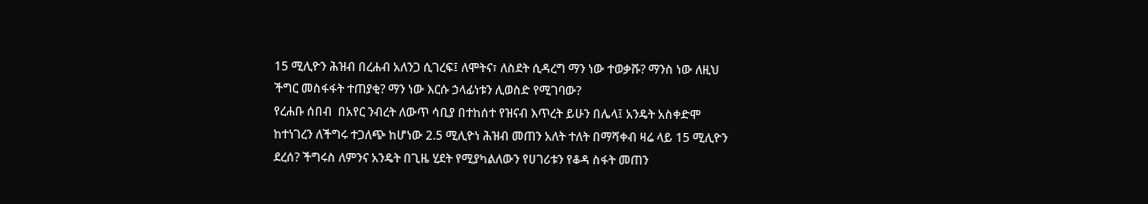15 ሚሊዮን ሕዝብ በረሐብ አለንጋ ሲገረፍ፤ ለሞትና፣ ለስደት ሲዳረግ ማን ነው ተወቃሹ? ማንስ ነው ለዚህ ችግር መስፋፋት ተጠያቂ? ማን ነው እርሱ ኃላፊነቱን ሊወስድ የሚገባው?
የረሐቡ ሰበብ  በአየር ንብረት ለውጥ ሳቢያ በተከሰተ የዝናብ እጥረት ይሁን በሌላ፤ አንዴት አስቀድሞ ከተነገረን ለችግሩ ተጋለጭ ከሆነው 2.5 ሚሊዮነ ሕዝብ መጠን አለት ተለት በማሻቀብ ዛሬ ላይ 15 ሚሊዮን ደረሰ? ችግሩስ ለምንና አንዴት በጊዜ ሂደት የሚያካልለውን የሀገሪቱን የቆዳ ስፋት መጠን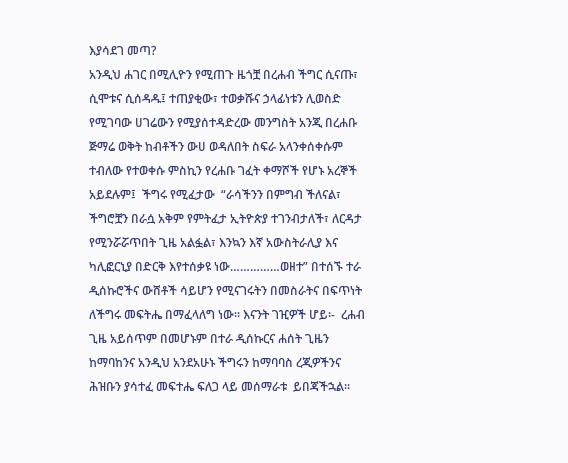እያሳደገ መጣ?
አንዲህ ሐገር በሚሊዮን የሚጠጉ ዜጎቿ በረሐብ ችግር ሲናጡ፣ ሲሞቱና ሲሰዳዱ፤ ተጠያቂው፣ ተወቃሹና ኃላፊነቱን ሊወስድ የሚገባው ሀገሬውን የሚያሰተዳድረው መንግስት አንጂ በረሐቡ ጅማሬ ወቅት ከብቶችን ውሀ ወዳለበት ስፍራ አላንቀሰቀሱም  ተብለው የተወቀሱ ምስኪን የረሐቡ ገፈት ቀማሾች የሆኑ አረኞች አይደሉም፤  ችግሩ የሚፈታው  “ራሳችንን በምግብ ችለናል፣ ችግሮቿን በራሷ አቅም የምትፈታ ኢትዮጵያ ተገንብታለች፣ ለርዳታ የሚንሯሯጥበት ጊዜ አልፏል፣ እንኳን እኛ አውስትራሊያ እና ካሊፎርኒያ በድርቅ እየተሰቃዩ ነው……………ወዘተ” በተሰኙ ተራ ዲሰኩሮችና ውሸቶች ሳይሆን የሚናገሩትን በመስራትና በፍጥነት ለችግሩ መፍትሔ በማፈላለግ ነው፡፡ እናንት ገዢዎች ሆይ፡-  ረሐብ ጊዜ አይሰጥም በመሆኑም በተራ ዲሰኩርና ሐሰት ጊዜን ከማባከንና አንዲህ አንደአሁኑ ችግሩን ከማባባስ ረጂዎችንና ሕዝቡን ያሳተፈ መፍተሔ ፍለጋ ላይ መሰማራቱ  ይበጃችኋል፡፡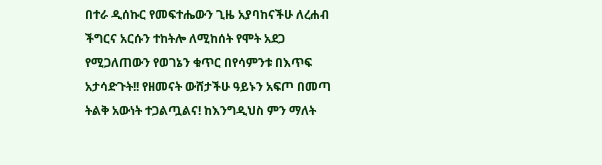በተራ ዲሰኩር የመፍተሔውን ጊዜ አያባከናችሁ ለረሐብ ችግርና አርሱን ተከትሎ ለሚከሰት የሞት አደጋ የሚጋለጠውን የወገኔን ቁጥር በየሳምንቱ በእጥፍ አታሳድጉት!! የዘመናት ውሸታችሁ ዓይኑን አፍጦ በመጣ ትልቅ አውነት ተጋልጧልና! ከእንግዲህስ ምን ማለት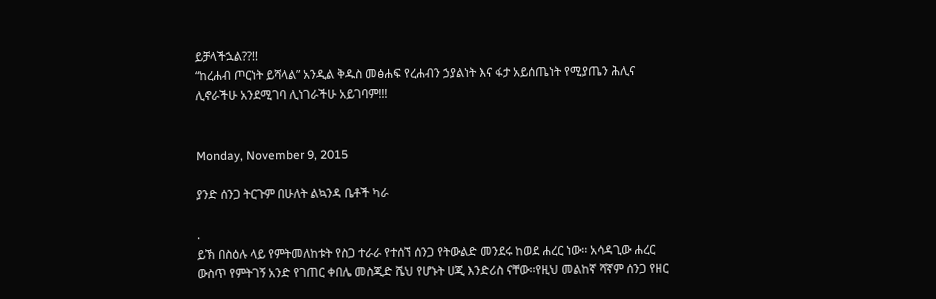ይቻላችኋል??!!
“ከረሐብ ጦርነት ይሻላል” አንዲል ቅዱስ መፅሐፍ የረሐብን ኃያልነት እና ፋታ አይሰጤነት የሚያጤን ሕሊና ሊኖራችሁ አንደሚገባ ሊነገራችሁ አይገባም!!!


Monday, November 9, 2015

ያንድ ሰንጋ ትርጉም በሁለት ልኳንዳ ቤቶች ካራ

.
ይኽ በስዕሉ ላይ የምትመለከቱት የስጋ ተራራ የተሰኘ ሰንጋ የትውልድ መንደሩ ከወደ ሐረር ነው፡፡ አሳዳጊው ሐረር ውስጥ የምትገኝ አንድ የገጠር ቀበሌ መስጂድ ሼህ የሆኑት ሀጂ እንድሪስ ናቸው፡፡የዚህ መልከኛ ሻኛም ሰንጋ የዘር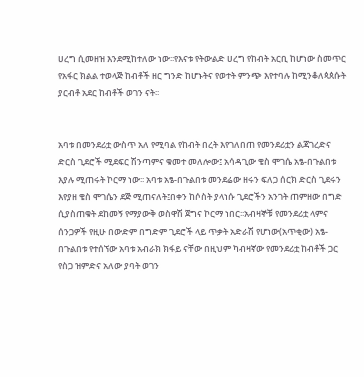ሀረግ ሲመዘዝ እንደሚከተለው ነው፡፡የእናቱ የትውልድ ሀረግ የከብት አርቢ ከሆነው ስመጥር የአፋር ክልል ተወላጅ ከብቶች ዘር ግንድ ከሆኑትና የወተት ምንጭ እየተባሉ ከሚንቆለጳጰሱት ያርብቶ አደር ከብቶች ወገን ናት፡፡


አባቱ በመንደሪቷ ውስጥ አለ የሚባል የከብት በረት እየገለበጠ የመንደሪቷን ልጃገረድና ድርስ ጊደሮች ሚደፍር ሽንጣምና ቁመተ መለሎው፤ አሳዳጊው ቄስ ሞገሴ አፄ-በጉልበቱ እያሉ ሚጠሩት ኮርማ ነው፡፡ አባቱ አፄ-በጉልበቱ መንደሬው ዘሩን ፍለጋ ሰርክ ድርስ ጊደሩን እየያዘ ቄስ ሞገሴን ደጅ ሚጠናለት፤በቀን ከሶስት ያላነሱ ጊደሮችን አንገት ጠምዘው በግድ ሲያስጠቁት ደከመኝ የማያውቅ ወስዋሽ ጀግና ኮርማ ነበር፡፡አብዛኞቹ የመንደሪቷ ላምና ሰንጋዎች የዚሁ በውድም በግድም ጊደሮች ላይ ጥቃት አድራሽ የሆነው(አጥቂው) አፄ-በጉልበቱ የተሰኘው አባቱ አብራክ ክፋይ ናቸው በዚህም ካብዛኛው የመንደሪቷ ከብቶች ጋር የስጋ ዝምድና አለው ያባት ወገን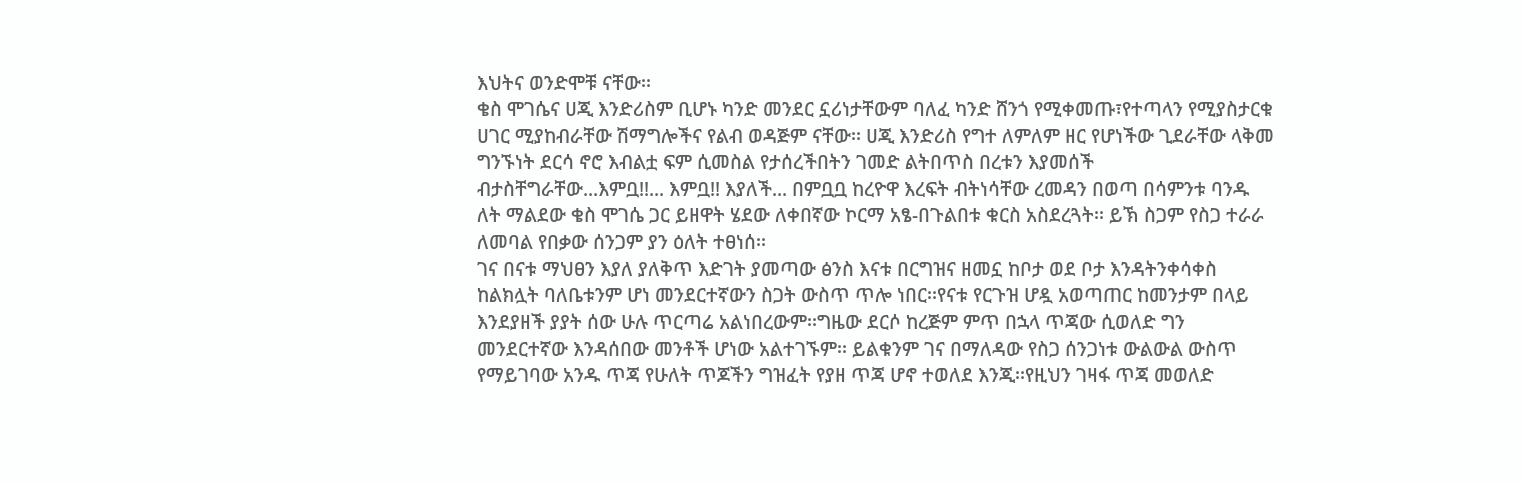እህትና ወንድሞቹ ናቸው፡፡
ቄስ ሞገሴና ሀጂ እንድሪስም ቢሆኑ ካንድ መንደር ኗሪነታቸውም ባለፈ ካንድ ሸንጎ የሚቀመጡ፣የተጣላን የሚያስታርቁ ሀገር ሚያከብራቸው ሽማግሎችና የልብ ወዳጅም ናቸው፡፡ ሀጂ እንድሪስ የግተ ለምለም ዘር የሆነችው ጊደራቸው ላቅመ ግንኙነት ደርሳ ኖሮ እብልቷ ፍም ሲመስል የታሰረችበትን ገመድ ልትበጥስ በረቱን እያመሰች ብታስቸግራቸው...እምቧ!!... እምቧ!! እያለች... በምቧቧ ከረዮዋ እረፍት ብትነሳቸው ረመዳን በወጣ በሳምንቱ ባንዱ ለት ማልደው ቄስ ሞገሴ ጋር ይዘዋት ሄደው ለቀበኛው ኮርማ አፄ-በጉልበቱ ቁርስ አስደረጓት፡፡ ይኽ ስጋም የስጋ ተራራ ለመባል የበቃው ሰንጋም ያን ዕለት ተፀነሰ፡፡
ገና በናቱ ማህፀን እያለ ያለቅጥ እድገት ያመጣው ፅንስ እናቱ በርግዝና ዘመኗ ከቦታ ወደ ቦታ እንዳትንቀሳቀስ ከልክሏት ባለቤቱንም ሆነ መንደርተኛውን ስጋት ውስጥ ጥሎ ነበር፡፡የናቱ የርጉዝ ሆዷ አወጣጠር ከመንታም በላይ እንደያዘች ያያት ሰው ሁሉ ጥርጣሬ አልነበረውም፡፡ግዜው ደርሶ ከረጅም ምጥ በኋላ ጥጃው ሲወለድ ግን መንደርተኛው እንዳሰበው መንቶች ሆነው አልተገኙም፡፡ ይልቁንም ገና በማለዳው የስጋ ሰንጋነቱ ውልውል ውስጥ የማይገባው አንዱ ጥጃ የሁለት ጥጆችን ግዝፈት የያዘ ጥጃ ሆኖ ተወለደ እንጂ፡፡የዚህን ገዛፋ ጥጃ መወለድ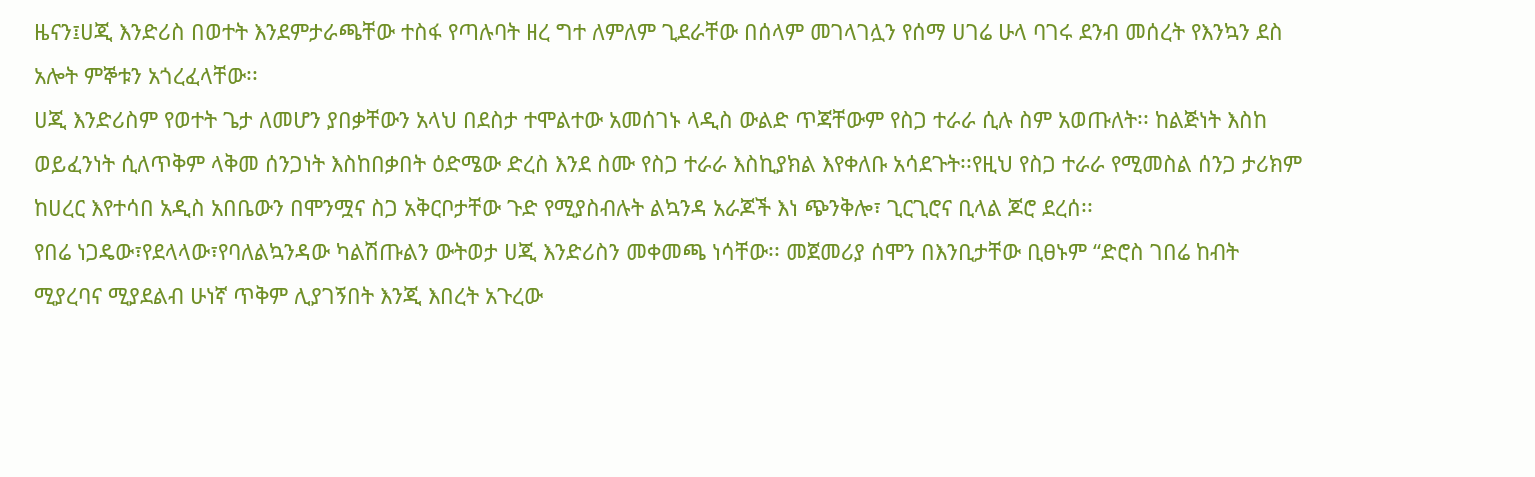ዜናን፤ሀጂ እንድሪስ በወተት እንደምታራጫቸው ተስፋ የጣሉባት ዘረ ግተ ለምለም ጊደራቸው በሰላም መገላገሏን የሰማ ሀገሬ ሁላ ባገሩ ደንብ መሰረት የእንኳን ደስ አሎት ምኞቱን አጎረፈላቸው፡፡
ሀጂ እንድሪስም የወተት ጌታ ለመሆን ያበቃቸውን አላህ በደስታ ተሞልተው አመሰገኑ ላዲስ ውልድ ጥጃቸውም የስጋ ተራራ ሲሉ ስም አወጡለት፡፡ ከልጅነት እስከ ወይፈንነት ሲለጥቅም ላቅመ ሰንጋነት እስከበቃበት ዕድሜው ድረስ እንደ ስሙ የስጋ ተራራ እስኪያክል እየቀለቡ አሳደጉት፡፡የዚህ የስጋ ተራራ የሚመስል ሰንጋ ታሪክም ከሀረር እየተሳበ አዲስ አበቤውን በሞንሟና ስጋ አቅርቦታቸው ጉድ የሚያስብሉት ልኳንዳ አራጆች እነ ጭንቅሎ፣ ጊርጊሮና ቢላል ጆሮ ደረሰ፡፡
የበሬ ነጋዴው፣የደላላው፣የባለልኳንዳው ካልሽጡልን ውትወታ ሀጂ እንድሪስን መቀመጫ ነሳቸው፡፡ መጀመሪያ ሰሞን በእንቢታቸው ቢፀኑም “ድሮስ ገበሬ ከብት ሚያረባና ሚያደልብ ሁነኛ ጥቅም ሊያገኝበት እንጂ እበረት አጉረው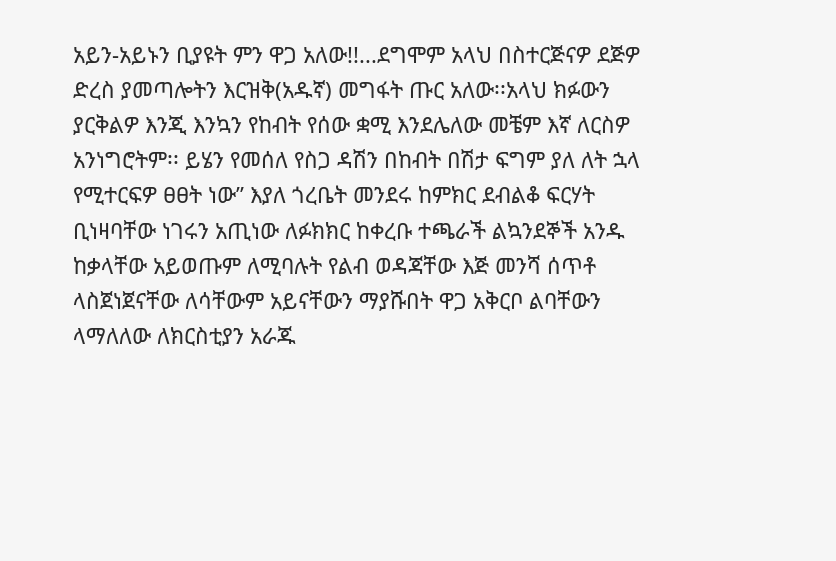አይን-አይኑን ቢያዩት ምን ዋጋ አለው!!...ደግሞም አላህ በስተርጅናዎ ደጅዎ ድረስ ያመጣሎትን እርዝቅ(አዱኛ) መግፋት ጡር አለው፡፡አላህ ክፉውን ያርቅልዎ እንጂ እንኳን የከብት የሰው ቋሚ እንደሌለው መቼም እኛ ለርስዎ አንነግሮትም፡፡ ይሄን የመሰለ የስጋ ዳሽን በከብት በሽታ ፍግም ያለ ለት ኋላ የሚተርፍዎ ፀፀት ነው” እያለ ጎረቤት መንደሩ ከምክር ደብልቆ ፍርሃት ቢነዛባቸው ነገሩን አጢነው ለፉክክር ከቀረቡ ተጫራች ልኳንደኞች አንዱ ከቃላቸው አይወጡም ለሚባሉት የልብ ወዳጃቸው እጅ መንሻ ሰጥቶ ላስጀነጀናቸው ለሳቸውም አይናቸውን ማያሹበት ዋጋ አቅርቦ ልባቸውን ላማለለው ለክርስቲያን አራጁ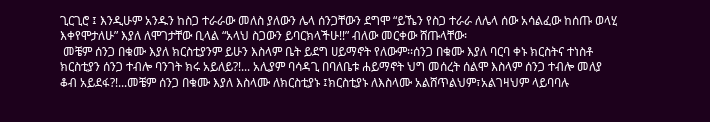ጊርጊሮ ፤ እንዲሁም አንዱን ከስጋ ተራራው መለስ ያለውን ሌላ ሰንጋቸውን ደግሞ “ይኼን የስጋ ተራራ ለሌላ ሰው አሳልፈው ከሰጡ ወላሂ እቀየሞታለሁ” እያለ ለሞገታቸው ቢላል “አላህ ስጋውን ይባርክላችሁ!!” ብለው መርቀው ሸጡላቸው፡
 መቼም ሰንጋ በቁሙ እያለ ክርስቲያንም ይሁን እስላም ቤት ይደግ ሀይማኖት የለውም፡፡ሰንጋ በቁሙ እያለ ባርባ ቀኑ ክርስትና ተነስቶ ክርስቲያን ሰንጋ ተብሎ ባንገት ክሩ አይለይ?!... አሊያም ባሳዳጊ በባለቤቱ ሐይማኖት ህግ መሰረት ሰልሞ እስላም ሰንጋ ተብሎ መለያ ቆብ አይደፋ?!...መቼም ሰንጋ በቁሙ እያለ እስላሙ ለክርስቲያኑ ፤ክርስቲያኑ ለእስላሙ አልሸጥልህም፣አልገዛህም ላይባባሉ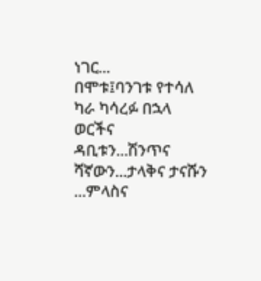ነገር...
በሞቱ፤ባንገቱ የተሳለ ካራ ካሳረፉ በኋላ ወርችና ዳቢቱን...ሽንጥና ሻኛውን...ታላቅና ታናሹን ...ምላስና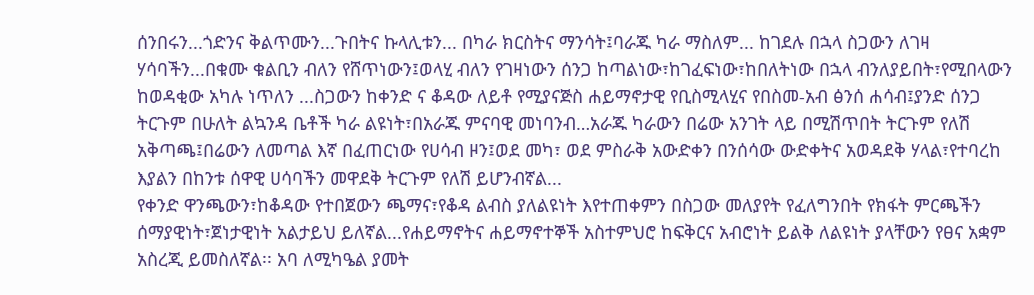ሰንበሩን...ጎድንና ቅልጥሙን...ጉበትና ኩላሊቱን... በካራ ክርስትና ማንሳት፤ባራጁ ካራ ማስለም... ከገደሉ በኋላ ስጋውን ለገዛ ሃሳባችን...በቁሙ ቁልቢን ብለን የሸጥነውን፤ወላሂ ብለን የገዛነውን ሰንጋ ከጣልነው፣ከገፈፍነው፣ከበለትነው በኋላ ብንለያይበት፣የሚበላውን ከወዳቂው አካሉ ነጥለን ...ስጋውን ከቀንድ ና ቆዳው ለይቶ የሚያናጅስ ሐይማኖታዊ የቢስሚላሂና የበስመ-አብ ፅንሰ ሐሳብ፤ያንድ ሰንጋ ትርጉም በሁለት ልኳንዳ ቤቶች ካራ ልዩነት፣በአራጁ ምናባዊ መነባንብ…አራጁ ካራውን በሬው አንገት ላይ በሚሽጥበት ትርጉም የለሽ አቅጣጫ፤በሬውን ለመጣል እኛ በፈጠርነው የሀሳብ ዞን፤ወደ መካ፣ ወደ ምስራቅ አውድቀን በንሰሳው ውድቀትና አወዳደቅ ሃላል፣የተባረከ እያልን በከንቱ ሰዋዊ ሀሳባችን መዋደቅ ትርጉም የለሽ ይሆንብኛል...
የቀንድ ዋንጫውን፣ከቆዳው የተበጀውን ጫማና፣የቆዳ ልብስ ያለልዩነት እየተጠቀምን በስጋው መለያየት የፈለግንበት የክፋት ምርጫችን ሰማያዊነት፣ጀነታዊነት አልታይህ ይለኛል...የሐይማኖትና ሐይማኖተኞች አስተምህሮ ከፍቅርና አብሮነት ይልቅ ለልዩነት ያላቸውን የፀና አቋም አስረጂ ይመስለኛል፡፡ አባ ለሚካዔል ያመት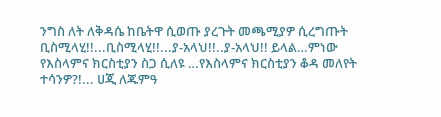ንግስ ለት ለቅዳሴ ከቤትዋ ሲወጡ ያረጉት መጫሚያዎ ሲረግጡት ቢስሚላሂ!!...ቢስሚላሂ!!...ያ-አላህ!!..ያ-አላህ!! ይላል…ምነው የእስላምና ክርስቲያን ስጋ ሲለዩ …የእስላምና ክርስቲያን ቆዳ መለየት ተሳንዎ?!... ሀጂ ለጁምዓ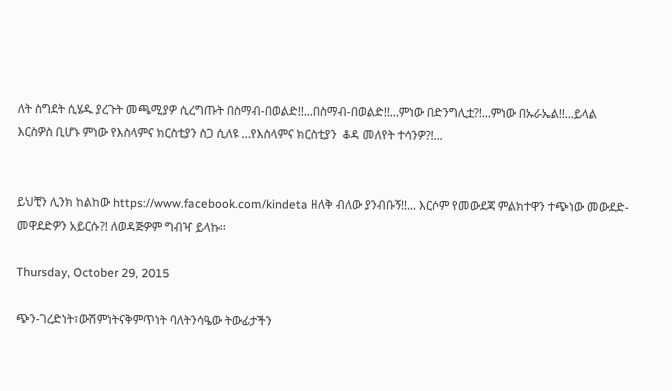ለት ስግደት ሲሄዱ ያረጉት መጫሚያዎ ሲረግጡት በስማብ-በወልድ!!...በስማብ-በወልድ!!...ምነው በድንግሊቷ?!...ምነው በኡራኤል!!...ይላል እርስዎስ ቢሆኑ ምነው የእስላምና ክርስቲያን ስጋ ሲለዩ …የእስላምና ክርስቲያን  ቆዳ መለየት ተሳንዎ?!...


ይህቺን ሊንክ ከልከው https://www.facebook.com/kindeta ዘለቅ ብለው ያንብቡኝ!!... እርሶም የመውደጃ ምልክተዋን ተጭነው መውደድ- መዋደድዎን አይርሱ?! ለወዳጅዎም ግብዣ ይላኩ፡፡

Thursday, October 29, 2015

ጭን-ገረድነት፣ውሽምነትናቅምጥነት ባለትንሳዔው ትውፊታችን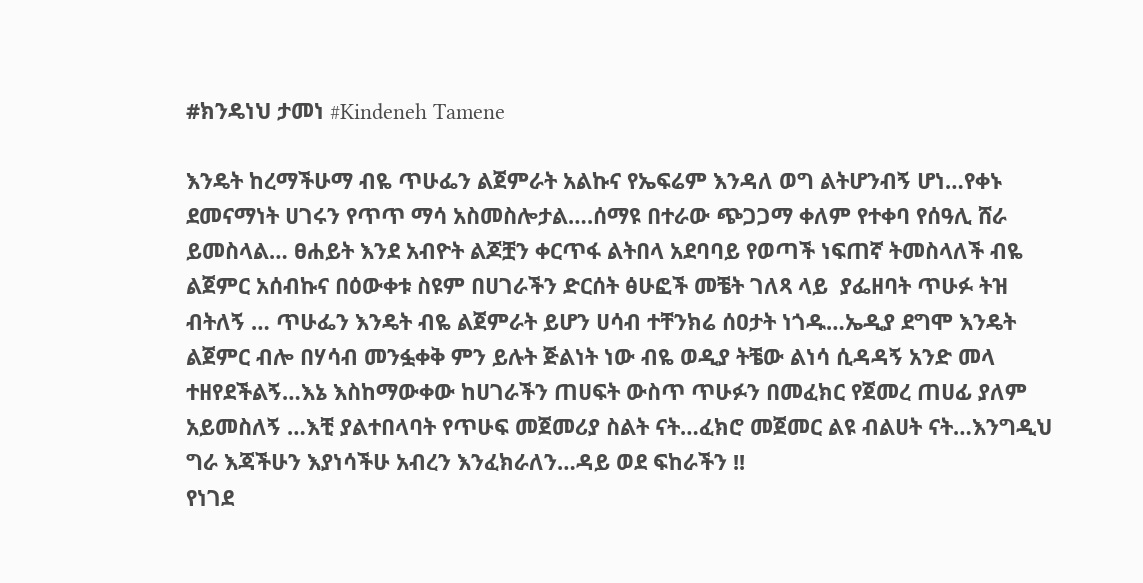#ክንዴነህ ታመነ #Kindeneh Tamene

እንዴት ከረማችሁማ ብዬ ጥሁፌን ልጀምራት አልኩና የኤፍሬም እንዳለ ወግ ልትሆንብኝ ሆነ…የቀኑ ደመናማነት ሀገሩን የጥጥ ማሳ አስመስሎታል….ሰማዩ በተራው ጭጋጋማ ቀለም የተቀባ የሰዓሊ ሸራ ይመስላል… ፀሐይት እንደ አብዮት ልጆቿን ቀርጥፋ ልትበላ አደባባይ የወጣች ነፍጠኛ ትመስላለች ብዬ ልጀምር አሰብኩና በዕውቀቱ ስዩም በሀገራችን ድርሰት ፅሁፎች መቼት ገለጻ ላይ  ያፌዘባት ጥሁፉ ትዝ ብትለኝ … ጥሁፌን እንዴት ብዬ ልጀምራት ይሆን ሀሳብ ተቸንክሬ ሰዐታት ነጎዱ…ኤዲያ ደግሞ እንዴት ልጀምር ብሎ በሃሳብ መንፏቀቅ ምን ይሉት ጅልነት ነው ብዬ ወዲያ ትቼው ልነሳ ሲዳዳኝ አንድ መላ ተዘየደችልኝ…እኔ እስከማውቀው ከሀገራችን ጠሀፍት ውስጥ ጥሁፉን በመፈክር የጀመረ ጠሀፊ ያለም አይመስለኝ …እቺ ያልተበላባት የጥሁፍ መጀመሪያ ስልት ናት…ፈክሮ መጀመር ልዩ ብልሀት ናት…እንግዲህ ግራ እጃችሁን እያነሳችሁ አብረን እንፈክራለን…ዳይ ወደ ፍከራችን !!
የነገደ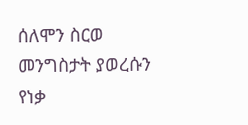ሰለሞን ስርወ መንግስታት ያወረሱን የነቃ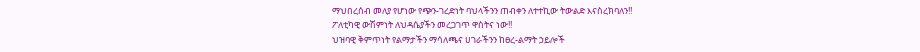ማህበረሰብ መለያ የሆነው የጭን-ገረድነት ባህላችንን ጠብቀን ለተተኪው ትውልድ እናስረክባለን!!
ፖለቲካዊ ውሽምነት ለህዳሴያችን መረጋገጥ ዋስትና ነው!!
ህዝባዊ ቅምጥነት የልማታችን ማሳለጫና ሀገራችንን ከፀረ-ልማት ኃይሎች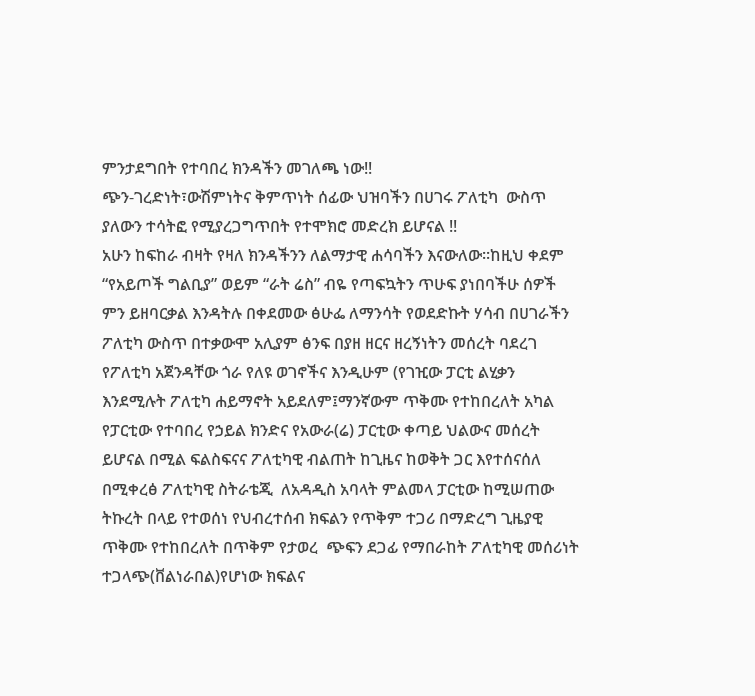ምንታደግበት የተባበረ ክንዳችን መገለጫ ነው!!
ጭን-ገረድነት፣ውሽምነትና ቅምጥነት ሰፊው ህዝባችን በሀገሩ ፖለቲካ  ውስጥ ያለውን ተሳትፎ የሚያረጋግጥበት የተሞክሮ መድረክ ይሆናል !!
አሁን ከፍከራ ብዛት የዛለ ክንዳችንን ለልማታዊ ሐሳባችን እናውለው፡፡ከዚህ ቀደም  “የአይጦች ግልቢያ” ወይም “ራት ሬስ” ብዬ የጣፍኳትን ጥሁፍ ያነበባችሁ ሰዎች ምን ይዘባርቃል እንዳትሉ በቀደመው ፅሁፌ ለማንሳት የወደድኩት ሃሳብ በሀገራችን ፖለቲካ ውስጥ በተቃውሞ አሊያም ፅንፍ በያዘ ዘርና ዘረኝነትን መሰረት ባደረገ የፖለቲካ አጀንዳቸው ጎራ የለዩ ወገኖችና እንዲሁም (የገዢው ፓርቲ ልሂቃን እንደሚሉት ፖለቲካ ሐይማኖት አይደለም፤ማንኛውም ጥቅሙ የተከበረለት አካል የፓርቲው የተባበረ የኃይል ክንድና የአውራ(ሬ) ፓርቲው ቀጣይ ህልውና መሰረት ይሆናል በሚል ፍልስፍናና ፖለቲካዊ ብልጠት ከጊዜና ከወቅት ጋር እየተሰናሰለ በሚቀረፅ ፖለቲካዊ ስትራቴጂ  ለአዳዲስ አባላት ምልመላ ፓርቲው ከሚሠጠው ትኩረት በላይ የተወሰነ የህብረተሰብ ክፍልን የጥቅም ተጋሪ በማድረግ ጊዜያዊ ጥቅሙ የተከበረለት በጥቅም የታወረ  ጭፍን ደጋፊ የማበራከት ፖለቲካዊ መሰሪነት ተጋላጭ(ቨልነራበል)የሆነው ክፍልና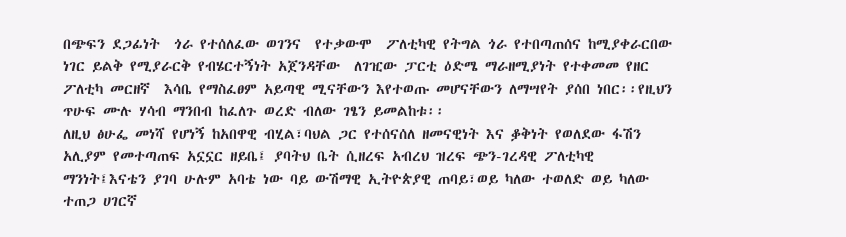በጭፍን ደጋፊነት  ጎራ የተሰለፈው ወገንና  የተቃውሞ  ፖለቲካዊ የትግል ጎራ የተበጣጠሰና ከሚያቀራርበው ነገር ይልቅ የሚያራርቅ የብሄርተኝነት አጀንዳቸው  ለገዢው ፓርቲ ዕድሜ ማራዘሚያነት የተቀመመ የዘር ፖለቲካ መርዘኛ  እሳቤ የማስፈፀም አይጣዊ ሚናቸውን እየተወጡ መሆናቸውን ለማሣየት ያሰበ ነበር፡፡የዚህን ጥሁፍ ሙሉ ሃሳብ ማንበብ ከፈለጉ ወረድ ብለው ገፄን ይመልከቱ፡፡
ለዚህ ፅሁፌ መነሻ የሆነኝ ከአበዋዊ ብሂል፣ባህል ጋር የተሰናሰለ ዘመናዊነት እና ቇቅነት የወለደው ፋሽን አሊያም የመተጣጠፍ አኗኗር ዘይቤ፤ ያባትህ ቤት ሲዘረፍ አብረህ ዝረፍ ጭን-ገረዳዊ ፖለቲካዊ ማንነት፤እናቴን ያገባ ሁሉም አባቴ ነው ባይ ውሽማዊ ኢትዮጵያዊ ጠባይ፣ወይ ካለው ተወለድ ወይ ካለው ተጠጋ ሀገርኛ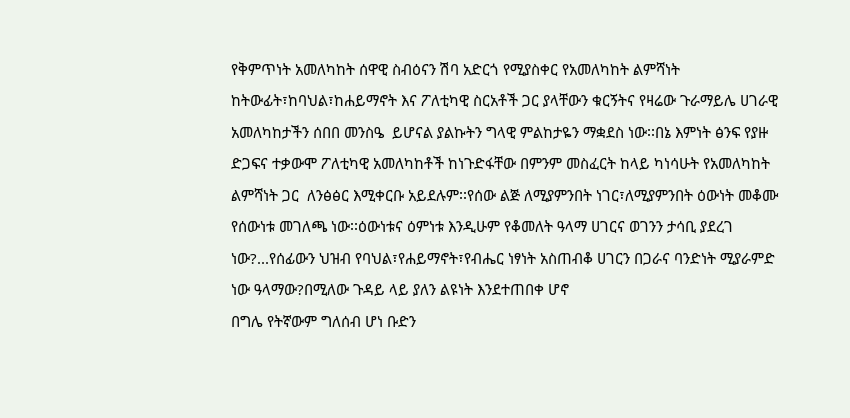የቅምጥነት አመለካከት ሰዋዊ ስብዕናን ሽባ አድርጎ የሚያስቀር የአመለካከት ልምሻነት ከትውፊት፣ከባህል፣ከሐይማኖት እና ፖለቲካዊ ስርአቶች ጋር ያላቸውን ቁርኝትና የዛሬው ጉራማይሌ ሀገራዊ አመለካከታችን ሰበበ መንስዔ  ይሆናል ያልኩትን ግላዊ ምልከታዬን ማቋደስ ነው፡፡በኔ እምነት ፅንፍ የያዙ ድጋፍና ተቃውሞ ፖለቲካዊ አመለካከቶች ከነጉድፋቸው በምንም መስፈርት ከላይ ካነሳሁት የአመለካከት ልምሻነት ጋር  ለንፅፅር እሚቀርቡ አይደሉም፡፡የሰው ልጅ ለሚያምንበት ነገር፣ለሚያምንበት ዕውነት መቆሙ የሰውነቱ መገለጫ ነው፡፡ዕውነቱና ዕምነቱ እንዲሁም የቆመለት ዓላማ ሀገርና ወገንን ታሳቢ ያደረገ ነው?...የሰፊውን ህዝብ የባህል፣የሐይማኖት፣የብሔር ነፃነት አስጠብቆ ሀገርን በጋራና ባንድነት ሚያራምድ  ነው ዓላማው?በሚለው ጉዳይ ላይ ያለን ልዩነት እንደተጠበቀ ሆኖ
በግሌ የትኛውም ግለሰብ ሆነ ቡድን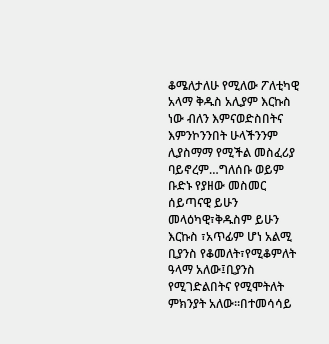ቆሜለታለሁ የሚለው ፖለቲካዊ አላማ ቅዱስ አሊያም እርኩስ ነው ብለን እምናወድስበትና እምንኮንንበት ሁላችንንም ሊያስማማ የሚችል መስፈሪያ ባይኖረም…ግለሰቡ ወይም ቡድኑ የያዘው መስመር ሰይጣናዊ ይሁን መላዕካዊ፣ቅዱስም ይሁን እርኩስ ፣አጥፊም ሆነ አልሚ ቢያንስ የቆመለት፣የሚቆምለት ዓላማ አለው፤ቢያንስ የሚገድልበትና የሚሞትለት ምክንያት አለው፡፡በተመሳሳይ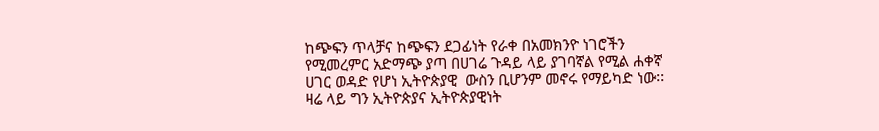ከጭፍን ጥላቻና ከጭፍን ደጋፊነት የራቀ በአመክንዮ ነገሮችን የሚመረምር አድማጭ ያጣ በሀገሬ ጉዳይ ላይ ያገባኛል የሚል ሐቀኛ ሀገር ወዳድ የሆነ ኢትዮጵያዊ  ውስን ቢሆንም መኖሩ የማይካድ ነው፡፡ዛሬ ላይ ግን ኢትዮጵያና ኢትዮጵያዊነት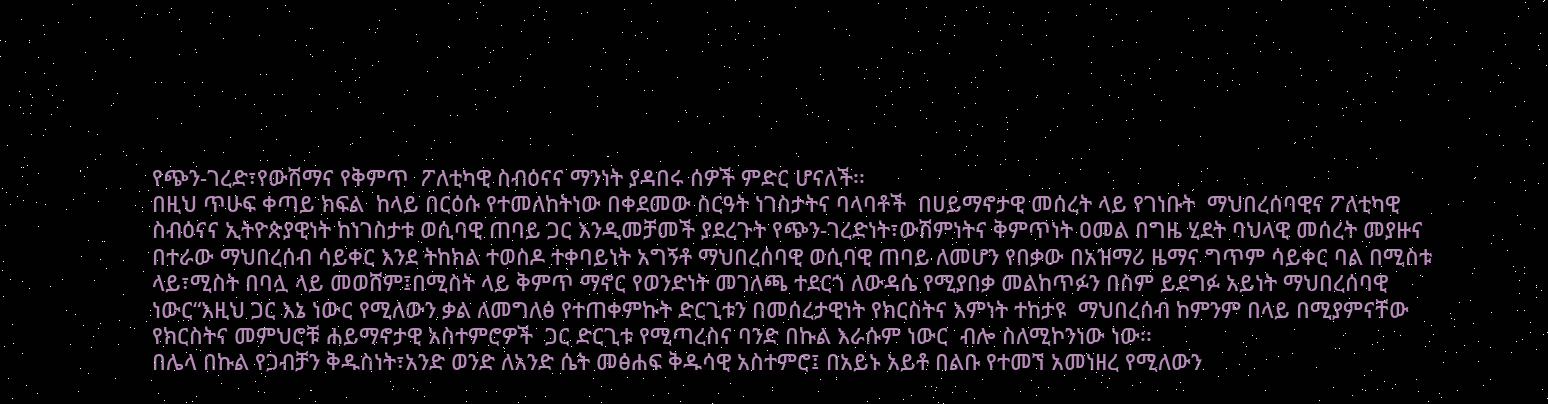የጭን-ገረድ፣የውሽማና የቅምጥ  ፖለቲካዊ ስብዕናና ማንነት ያዳበሩ ሰዎች ምድር ሆናለች፡፡
በዚህ ጥሁፍ ቀጣይ ክፍል  ከላይ በርዕሱ የተመለከትነው በቀደመው ስርዓት ነገስታትና ባላባቶች  በሀይማኖታዊ መሰረት ላይ የገነቡት  ማህበረሰባዊና ፖለቲካዊ ስብዕናና ኢትዮጵያዊነት ከነገስታቱ ወሲባዊ ጠባይ ጋር እንዲመቻመች ያደረጉት የጭን-ገረድነት፣ውሽምነትና ቅምጥነት ዐመል በግዜ ሂደት ባህላዊ መሰረት መያዙና በተራው ማህበረሰብ ሳይቀር እንደ ትከክል ተወስዶ ተቀባይነት አግኝቶ ማህበረሰባዊ ወሲባዊ ጠባይ ለመሆን የበቃው በአዝማሪ ዜማና ግጥም ሳይቀር ባል በሚስቱ ላይ፣ሚስት በባሏ ላይ መወሸም፤በሚስት ላይ ቅምጥ ማኖር የወንድነት መገለጫ ተደርጎ ለውዳሴ የሚያበቃ መልከጥፉን በስም ይደግፉ አይነት ማህበረሰባዊ ነውር“እዚህ ጋር እኔ ነውር የሚለውን ቃል ለመግለፅ የተጠቀምኩት ድርጊቱን በመሰረታዊነት የክርስትና እምነት ተከታዩ  ማህበረሰብ ከምንም በላይ በሚያምናቸው የክርስትና መምህሮቹ ሐይማኖታዊ አስተምሮዎች  ጋር ድርጊቱ የሚጣረስና ባንድ በኩል እራሱም ነውር  ብሎ ስለሚኮንነው ነው፡፡
በሌላ በኩል የጋብቻን ቅዱስነት፣አንድ ወንድ ለአንድ ሴት መፅሐፍ ቅዱሳዊ አስተምሮ፤ በአይኑ አይቶ በልቡ የተመኘ አመነዘረ የሚለውን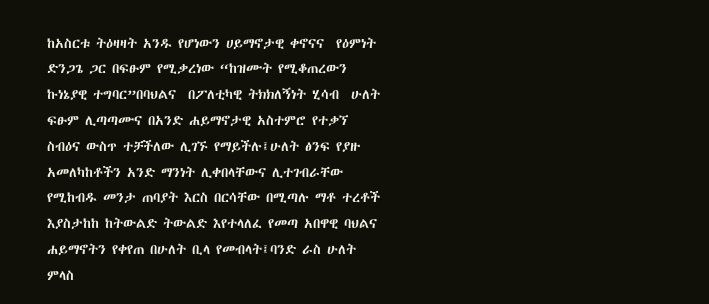ከአስርቱ ትዕዛዛት አንዱ የሆነውን ሀይማኖታዊ ቀኖናና  የዕምነት ድንጋጌ ጋር በፍፁም የሚቃረነው “ከዝሙት የሚቆጠረውን ኩነኔያዊ ተግባር”በባህልና  በፖለቲካዊ ትክክለኝነት ሂሳብ  ሁለት ፍፁም ሊጣጣሙና በአንድ ሐይማኖታዊ አስተምሮ የተቃኘ ስብዕና ውስጥ ተቻችለው ሊገኙ የማይችሉ፤ሁለት ፅንፍ የያዙ አመለካከቶችን አንድ ማንነት ሊቀበላቸውና ሊተገብራቸው የሚከብዱ መንታ ጠባያት እርስ በርሳቸው በሚጣሉ ማቶ ተረቶች እያስታከከ ከትውልድ ትውልድ እየተላለፈ የመጣ አበዋዊ ባህልና ሐይማኖትን የቀየጠ በሁለት ቢላ የመብላት፤ባንድ ራስ ሁለት ምላስ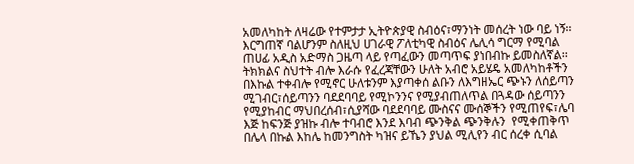አመለካከት ለዛሬው የተምታታ ኢትዮጵያዊ ስብዕና፣ማንነት መሰረት ነው ባይ ነኝ፡፡እርግጠኛ ባልሆንም ስለዚህ ሀገራዊ ፖለቲካዊ ስብዕና ሌሊሳ ግርማ የሚባል ጠሀፊ አዲስ አድማስ ጋዜጣ ላይ የጣፈውን መጣጥፍ ያነበብኩ ይመስለኛል፡፡
ትክክልና ስህተት ብሎ እራሱ የፈረጃቸውን ሁለት አብሮ አይሄዴ አመለካከቶችን በእኩል ተቀብሎ የሚኖር ሁለቱንም እያጣቀሰ ልቡን ለእግዘኤር ጭኑን ለሰይጣን ሚገብር፣ሰይጣንን ባደደባባይ የሚኮንንና የሚያብጠለጥል በጓዳው ሰይጣንን የሚያከብር ማህበረሰብ፣ሲያሻው ባደደባባይ ሙስናና ሙሰኞችን የሚጠየፍ፣ሌባ እጅ ከፍንጅ ያዝኩ ብሎ ተባብሮ እንደ እባብ ጭንቅል ጭንቅሉን  የሚቀጠቅጥ በሌላ በኩል እከሌ ከመንግስት ካዝና ይኼን ያህል ሚሊየን ብር ሰረቀ ሲባል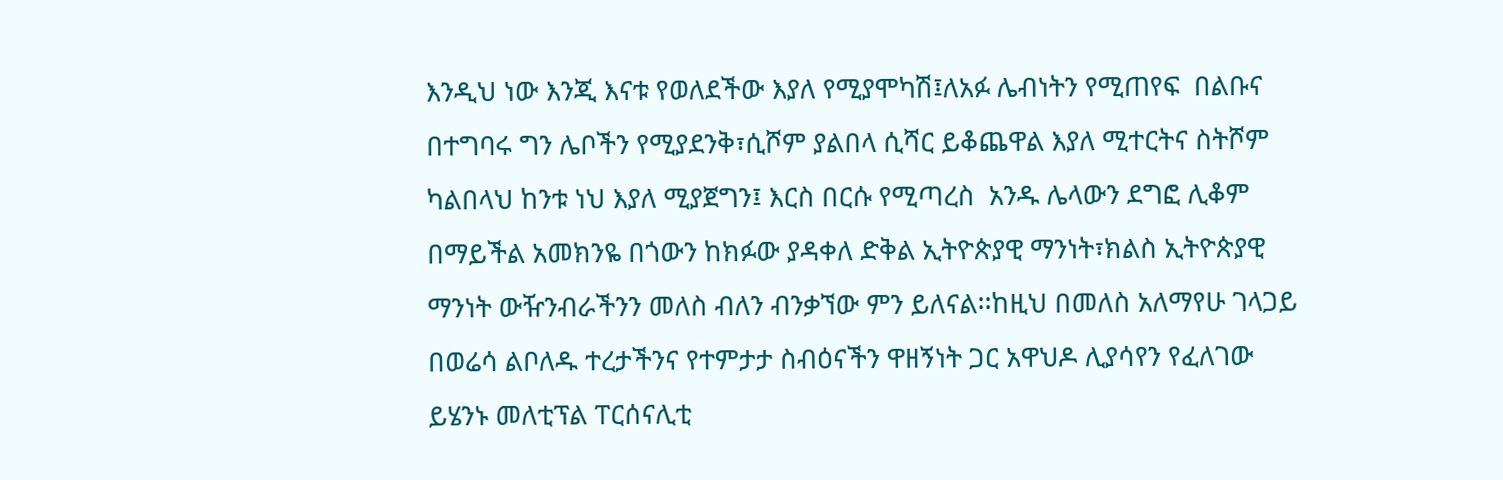እንዲህ ነው እንጂ እናቱ የወለደችው እያለ የሚያሞካሽ፤ለአፉ ሌብነትን የሚጠየፍ  በልቡና በተግባሩ ግን ሌቦችን የሚያደንቅ፣ሲሾም ያልበላ ሲሻር ይቆጨዋል እያለ ሚተርትና ስትሾም ካልበላህ ከንቱ ነህ እያለ ሚያጀግን፤ እርስ በርሱ የሚጣረስ  አንዱ ሌላውን ደግፎ ሊቆም በማይችል አመክንዬ በጎውን ከክፉው ያዳቀለ ድቅል ኢትዮጵያዊ ማንነት፣ክልስ ኢትዮጵያዊ ማንነት ውዥንብራችንን መለስ ብለን ብንቃኘው ምን ይለናል፡፡ከዚህ በመለስ አለማየሁ ገላጋይ በወሬሳ ልቦለዱ ተረታችንና የተምታታ ስብዕናችን ዋዘኝነት ጋር አዋህዶ ሊያሳየን የፈለገው ይሄንኑ መለቲፕል ፐርሰናሊቲ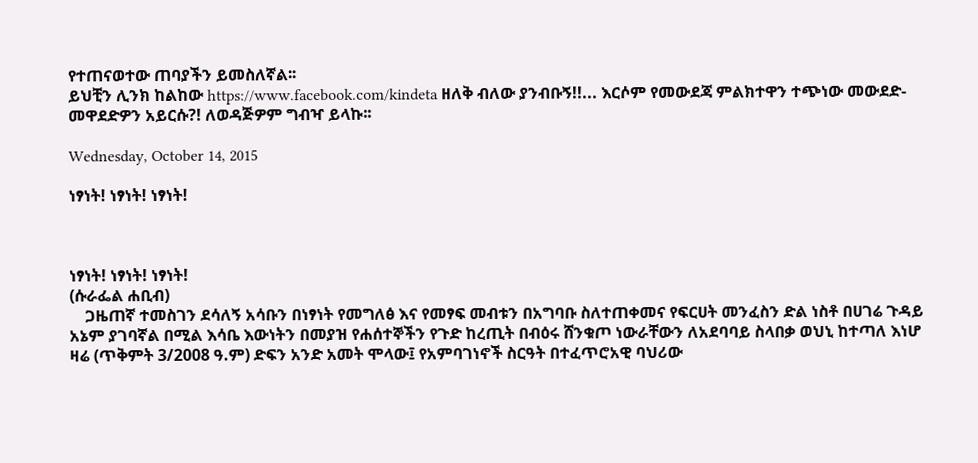የተጠናወተው ጠባያችን ይመስለኛል፡፡
ይህቺን ሊንክ ከልከው https://www.facebook.com/kindeta ዘለቅ ብለው ያንብቡኝ!!... እርሶም የመውደጃ ምልክተዋን ተጭነው መውደድ- መዋደድዎን አይርሱ?! ለወዳጅዎም ግብዣ ይላኩ፡፡

Wednesday, October 14, 2015

ነፃነት! ነፃነት! ነፃነት!



ነፃነት! ነፃነት! ነፃነት!
(ሱራፌል ሐቢብ)
    ጋዜጠኛ ተመስገን ደሳለኝ አሳቡን በነፃነት የመግለፅ እና የመፃፍ መብቱን በአግባቡ ስለተጠቀመና የፍርሀት መንፈስን ድል ነስቶ በሀገሬ ጉዳይ አኔም ያገባኛል በሚል እሳቤ እውነትን በመያዝ የሐሰተኞችን የጉድ ከረጢት በብዕሩ ሸንቁጦ ነውራቸውን ለአደባባይ ስላበቃ ወህኒ ከተጣለ እነሆ ዛሬ (ጥቅምት 3/2008 ዓ.ም) ድፍን አንድ አመት ሞላው፤ የአምባገነኖች ስርዓት በተፈጥሮአዊ ባህሪው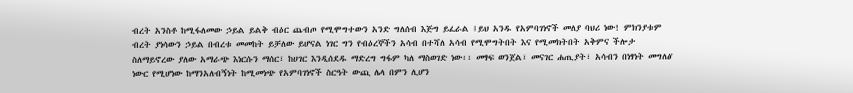ብረት አንስቶ ከሚፋለመው ኃይል ይልቅ ብዕር ጨብጦ የሚሞግተውን አንድ ግለሰብ እጅግ ይፈራል ፤ይህ አንዱ የአምባገነኖች መለያ ባህሪ ነው! ምክንያቱም ብረት ያነሳውን ኃይል በብረቱ መመከት ይቻለው ይሆናል ነገር ግን የብዕረኞችን አሳብ በተሻለ አሳብ የሚሞግትበት እና የሚመክትበት አቅምና ችሎታ ስለማይኖረው ያለው አማራጭ እነርሱን ማሰር፣ ከሀገር እንዲሰደዱ ማድረግ ግፋም ካለ ማስወገድ ነው፡፡ መፃፍ ወንጀል፣ መናገር ሐጢያት፣ አሳብን በነፃነት መግለፅ' ነውር የሚሆነው ከማንአለብኝነት ከሚመነጭ የአምባገነኖች ስርዓት ውጪ ሌላ በምን ሊሆን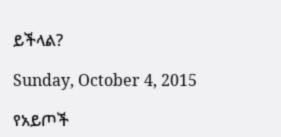ይችላል?

Sunday, October 4, 2015

የአይጦች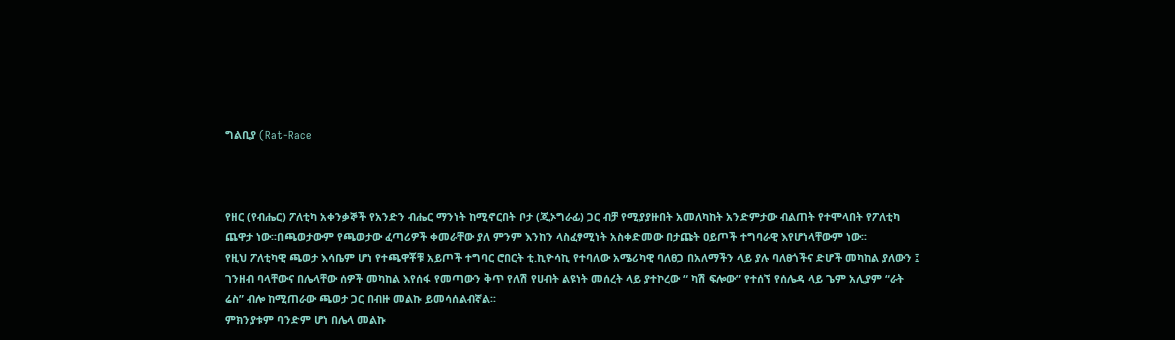ግልቢያ (Rat-Race



የዘር (የብሔር) ፖለቲካ አቀንቃኞች የአንድን ብሔር ማንነት ከሚኖርበት ቦታ (ጂኦግራፊ) ጋር ብቻ የሚያያዙበት አመለካከት አንድምታው ብልጠት የተሞላበት የፖለቲካ ጨዋታ ነው፡፡በጫወታውም የጫወታው ፈጣሪዎች ቀመራቸው ያለ ምንም እንከን ላስፈፃሚነት አስቀድመው በታጩት ዐይጦች ተግባራዊ እየሆነላቸውም ነው፡፡
የዚህ ፖለቲካዊ ጫወታ እሳቤም ሆነ የተጫዋቾቹ አይጦች ተግባር ሮበርት ቲ.ኪዮሳኪ የተባለው አሜሪካዊ ባለፀጋ በአለማችን ላይ ያሉ ባለፀጎችና ድሆች መካከል ያለውን ፤ ገንዘብ ባላቸውና በሌላቸው ሰዎች መካከል እየሰፋ የመጣውን ቅጥ የለሽ የሀብት ልዩነት መሰረት ላይ ያተኮረው “ ካሽ ፍሎው” የተሰኘ የሰሌዳ ላይ ጌም አሊያም “ራት ሬስ” ብሎ ከሚጠራው ጫወታ ጋር በብዙ መልኩ ይመሳሰልብኛል፡፡
ምክንያቱም ባንድም ሆነ በሌላ መልኩ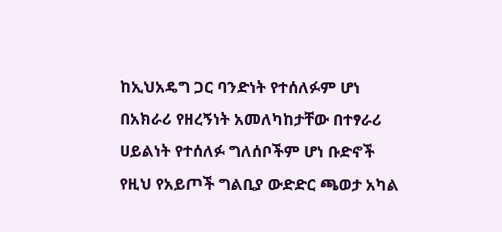ከኢህአዴግ ጋር ባንድነት የተሰለፉም ሆነ በአክራሪ የዘረኝነት አመለካከታቸው በተፃራሪ ሀይልነት የተሰለፉ ግለሰቦችም ሆነ ቡድኖች የዚህ የአይጦች ግልቢያ ውድድር ጫወታ አካል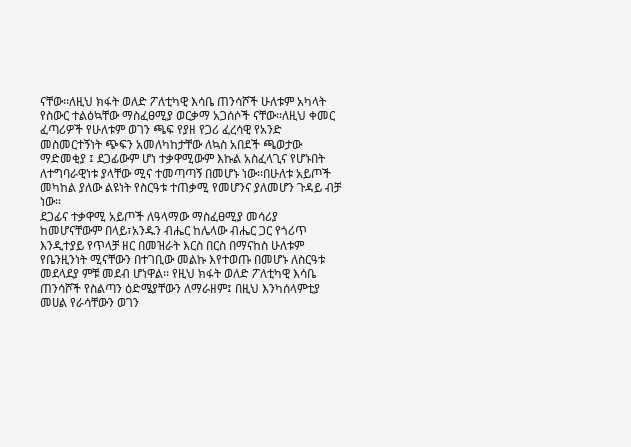ናቸው፡፡ለዚህ ክፋት ወለድ ፖለቲካዊ እሳቤ ጠንሳሾች ሁለቱም አካላት የስውር ተልዕኳቸው ማስፈፀሚያ ወርቃማ አጋሰሶች ናቸው፡፡ለዚህ ቀመር ፈጣሪዎች የሁለቱም ወገን ጫፍ የያዘ የጋሪ ፈረሳዊ የአንድ መስመርተኝነት ጭፍን አመለካከታቸው ለኳስ አበደች ጫወታው ማድመቂያ ፤ ደጋፊውም ሆነ ተቃዋሚውም እኩል አስፈላጊና የሆኑበት ለተግባራዊነቱ ያላቸው ሚና ተመጣጣኝ በመሆኑ ነው፡፡በሁለቱ አይጦች መካከል ያለው ልዩነት የስርዓቱ ተጠቃሚ የመሆንና ያለመሆን ጉዳይ ብቻ ነው፡፡
ደጋፊና ተቃዋሚ አይጦች ለዓላማው ማስፈፀሚያ መሳሪያ ከመሆናቸውም በላይ፣አንዱን ብሔር ከሌላው ብሔር ጋር የጎሪጥ እንዲተያይ የጥላቻ ዘር በመዝራት እርስ በርስ በማናከስ ሁለቱም የቤንዚንነት ሚናቸውን በተገቢው መልኩ እየተወጡ በመሆኑ ለስርዓቱ መደላደያ ምቹ መደብ ሆነዋል፡፡ የዚህ ክፋት ወለድ ፖለቲካዊ እሳቤ ጠንሳሾች የስልጣን ዕድሜያቸውን ለማራዘም፤ በዚህ እንካሰላምቲያ መሀል የራሳቸውን ወገን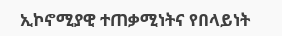ኢኮኖሚያዊ ተጠቃሚነትና የበላይነት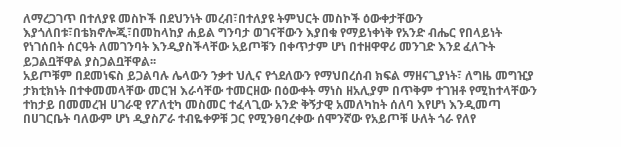ለማረጋገጥ በተለያዩ መስኮች በደህንነት መረብ፣በተለያዩ ትምህርት መስኮች ዕውቀታቸውን እያጎለበቱ፣በቴክኖሎጂ፣በመከላከያ ሐይል ግንባታ ወገናቸውን እያበቁ የማይነቀነቅ የአንድ ብሔር የበላይነት የነገሰበት ሰርዓት ለመገንባት እንዲያስችላቸው አይጦቹን በቀጥታም ሆነ በተዘዋዋሪ መንገድ እንደ ፈለጉት ይጋልቧቸዋል ያስጋልቧቸዋል፡፡
አይጦቹም በደመነፍስ ይጋልባሉ ሌላውን ንቃተ ህሊና የጎደለውን የማህበረሰብ ክፍል ማዘናጊያነት፣ ለግዜ መግዢያ ታክቲክነት በተቀመመላቸው መርዝ እራሳቸው ተመርዘው በዕውቀት ማነስ ዘአሊያም በጥቅም ተገዝቶ የሚከተላቸውን ተከታይ በመመረዝ ሀገራዊ የፖለቲካ መስመር ተፈላጊው አንድ ቅኝታዊ አመለካከት ሰለባ እየሆነ እንዲመጣ በሀገርቤት ባለውም ሆነ ዲያስፖራ ተብዬቀዎቹ ጋር የሚንፀባረቀው ሰሞንኛው የአይጦቹ ሁለት ጎራ የለየ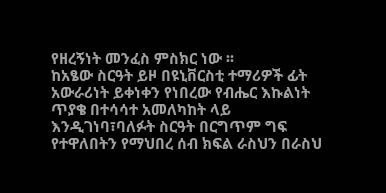የዘረኝነት መንፈስ ምስክር ነው ፡፡
ከአፄው ስርዓት ይዞ በዩኒቨርስቲ ተማሪዎች ፊት አውራሪነት ይቀነቀን የነበረው የብሔር እኩልነት ጥያቄ በተሳሳተ አመለካከት ላይ እንዲገነባ፣ባለፉት ስርዓት በርግጥም ግፍ የተዋለበትን የማህበረ ሰብ ክፍል ራስህን በራስህ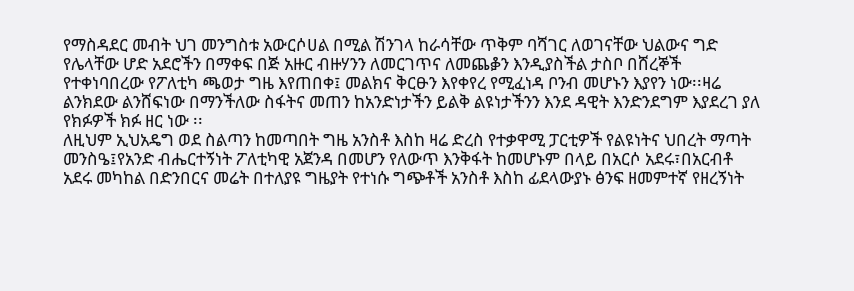የማስዳደር መብት ህገ መንግስቱ አውርሶሀል በሚል ሽንገላ ከራሳቸው ጥቅም ባሻገር ለወገናቸው ህልውና ግድ የሌላቸው ሆድ አደሮችን በማቀፍ በጅ አዙር ብዙሃንን ለመርገጥና ለመጨቇን እንዲያስችል ታስቦ በሸረኞች የተቀነባበረው የፖለቲካ ጫወታ ግዜ እየጠበቀ፤ መልክና ቅርፁን እየቀየረ የሚፈነዳ ቦንብ መሆኑን እያየን ነው፡፡ዛሬ ልንክደው ልንሸፍነው በማንችለው ስፋትና መጠን ከአንድነታችን ይልቅ ልዩነታችንን እንደ ዳዊት እንድንደግም እያደረገ ያለ
የክፉዎች ክፉ ዘር ነው ፡፡
ለዚህም ኢህአዴግ ወደ ስልጣን ከመጣበት ግዜ አንስቶ እስከ ዛሬ ድረስ የተቃዋሚ ፓርቲዎች የልዩነትና ህበረት ማጣት መንስዔ፤የአንድ ብሔርተኝነት ፖለቲካዊ አጀንዳ በመሆን የለውጥ እንቅፋት ከመሆኑም በላይ በአርሶ አደሩ፣በአርብቶ አደሩ መካከል በድንበርና መሬት በተለያዩ ግዜያት የተነሱ ግጭቶች አንስቶ እስከ ፊደላውያኑ ፅንፍ ዘመምተኛ የዘረኝነት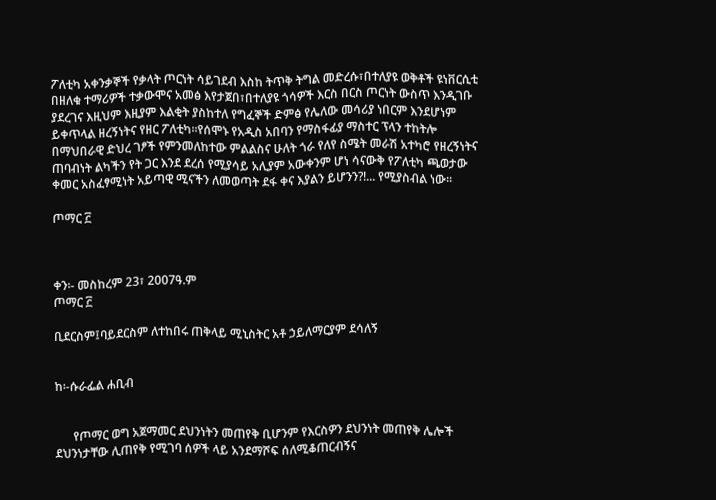ፖለቲካ አቀንቃኞች የቃላት ጦርነት ሳይገደብ እስከ ትጥቅ ትግል መድረሱ፣በተለያዩ ወቅቶች ዩነቨርሲቲ በዘለቁ ተማሪዎች ተቃውሞና አመፅ እየታጀበ፣በተለያዩ ጎሳዎች እርስ በርስ ጦርነት ውስጥ እንዲገቡ ያደረገና እዚህም እዚያም እልቂት ያስከተለ የግፈኞች ድምፅ የሌለው መሳሪያ ነበርም እንደሆነም ይቀጥላል ዘረኝነትና የዘር ፖለቲካ፡፡የሰሞኑ የአዲስ አበባን የማስፋፊያ ማስተር ፕላን ተከትሎ በማህበራዊ ድህረ ገፆች የምንመለከተው ምልልስና ሁለት ጎራ የለየ ስሜት መራሽ አተካሮ የዘረኝነትና ጠባብነት ልካችን የት ጋር እንደ ደረሰ የሚያሳይ አሊያም አውቀንም ሆነ ሳናውቅ የፖለቲካ ጫወታው ቀመር አስፈፃሚነት አይጣዊ ሚናችን ለመወጣት ደፋ ቀና እያልን ይሆንን?!... የሚያስብል ነው፡፡

ጦማር ፫



ቀን፡- መስከረም 23፣ 2007ዓ.ም
ጦማር ፫

ቢደርስም፤ባይደርስም ለተከበሩ ጠቅላይ ሚኒስትር አቶ ኃይለማርያም ደሳለኝ


ከ፡-ሱራፌል ሐቢብ


      የጦማር ወግ አጀማመር ደህንነትን መጠየቅ ቢሆንም የእርስዎን ደህንነት መጠየቅ ሌሎች ደህንነታቸው ሊጠየቅ የሚገባ ሰዎች ላይ አንደማሾፍ ሰለሚቆጠርብኝና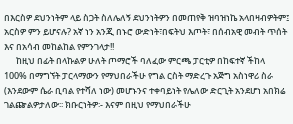በእርስዎ ደህንነትም ላይ ስጋት ስለሌለኝ ደህንነትዎን በመጠየቅ ዝባዝነኬ አላበዛብዎትም፤ አርስዎ ምን ይሆናሉ? አኛ ነን አንጂ በኑሮ ውድነት፣በፍትህ እጦት፣ በሰብአዊ መብት ጥሰት እና በአሳብ መከልከል የምንገላታ!!
      ከዚህ በፊት በላኩልዎ ሁለት ጦማሮች ባለፈው ምርጫ ፓርቲዎ በከፍተኛ ችከላ 100% በማግኘት ፓርላማውን የማህበራችሁ የግል ርስት ማድረጉ አጅግ አስነዋሪ ስራ (እንደውም ሴራ ቢባል የተሻለ ነው) መሆኑንና ተቀባይነት የሌለው ድርጊት አንደሆነ አበክሬ ገልጬልዎታለው፡፡ ክቡርነትዎ፡- እናም በዚህ የማህበራችሁ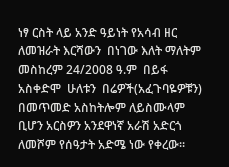ነፃ ርስት ላይ አንድ ዓይነት የአሳብ ዘር ለመዝራት እርሻውን  በነገው እለት ማለትም መስከረም 24/2008 ዓ.ም  በይፋ አስቀድሞ  ሁለቱን  በሬዎች(አፈጉባዬዎቹን)  በመጥመድ አስከትሎም ለይስሙላም ቢሆን አርስዎን አንደዋነኛ አራሽ አድርጎ ለመሾም የሰዓታት አድሜ ነው የቀረው፡፡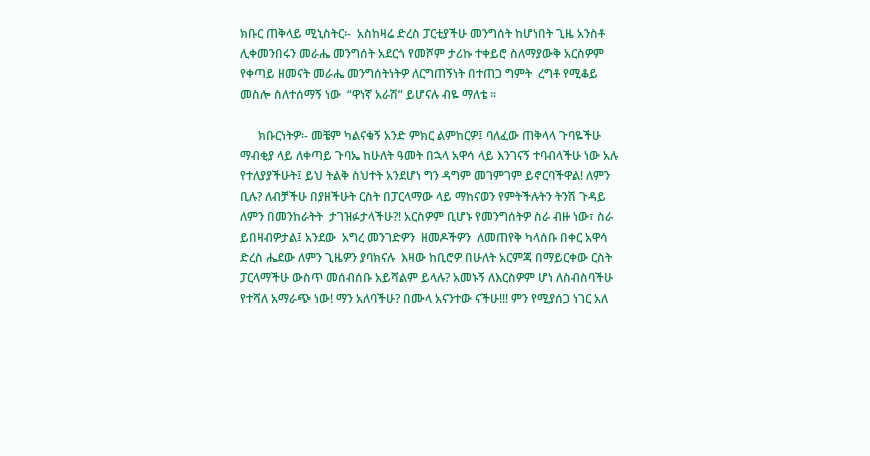ክቡር ጠቅላይ ሚኒስትር፡-  አስከዛሬ ድረስ ፓርቲያችሁ መንግሰት ከሆነበት ጊዜ አንስቶ ሊቀመንበሩን መራሔ መንግሰት አደርጎ የመሾም ታሪኩ ተቀይሮ ስለማያውቅ አርስዎም የቀጣይ ዘመናት መራሔ መንግሰትነትዎ ለርግጠኝነት በተጠጋ ግምት  ረግቶ የሚቆይ መስሎ ስለተሰማኝ ነው  “ዋነኛ አራሽ” ይሆናሉ ብዬ ማለቴ ፡፡

      ክቡርነትዎ፡- መቼም ካልናቁኝ አንድ ምክር ልምከርዎ፤ ባለፈው ጠቅላላ ጉባዬችሁ ማብቂያ ላይ ለቀጣይ ጉባኤ ከሁለት ዓመት በኋላ አዋሳ ላይ እንገናኝ ተባብላችሁ ነው አሉ የተለያያችሁት፤ ይህ ትልቅ ስህተት አንደሆነ ግን ዳግም መገምገም ይኖርባችዋል! ለምን ቢሉ? ለብቻችሁ በያዘችሁት ርስት በፓርላማው ላይ ማከናወን የምትችሉትን ትንሽ ጉዳይ  ለምን በመንከራትት  ታገዝፉታላችሁ?! አርስዎም ቢሆኑ የመንግሰትዎ ስራ ብዙ ነው፣ ስራ ይበዛብዎታል፤ አንደው  አግረ መንገድዎን  ዘመዶችዎን  ለመጠየቅ ካላሰቡ በቀር አዋሳ ድረስ ሔደው ለምን ጊዜዎን ያባክናሉ  እዛው ከቢሮዎ በሁለት አርምጃ በማይርቀው ርስት ፓርላማችሁ ውስጥ መሰብሰቡ አይሻልም ይላሉ? አመኑኝ ለእርስዎም ሆነ ለስብስባችሁ የተሻለ አማራጭ ነው! ማን አለባችሁ? በሙላ አናንተው ናችሁ!!! ምን የሚያሰጋ ነገር አለ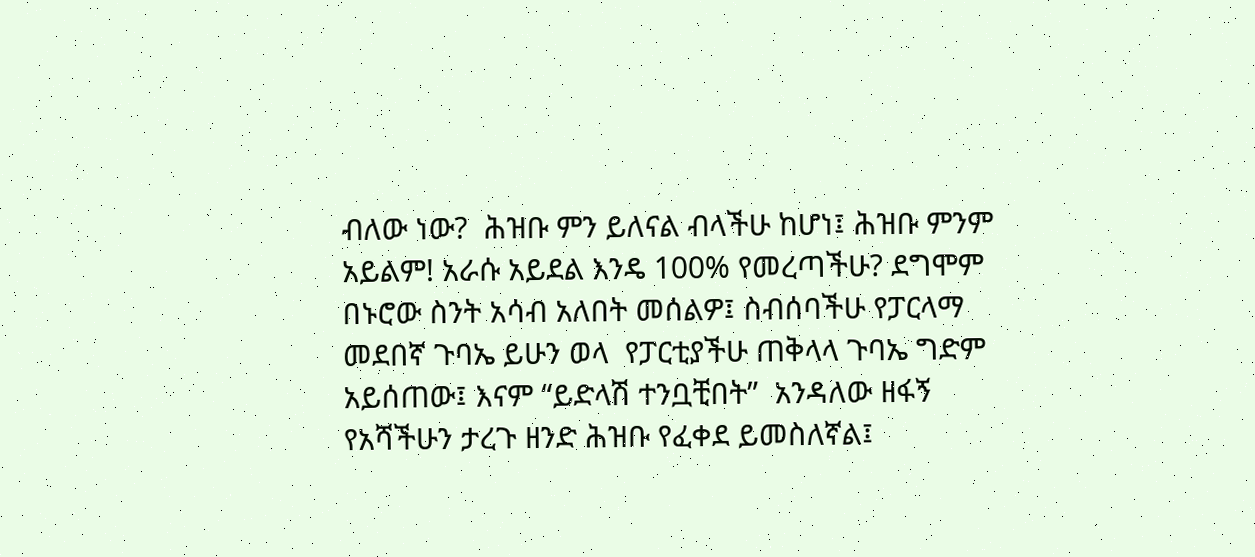ብለው ነው?  ሕዝቡ ምን ይለናል ብላችሁ ከሆነ፤ ሕዝቡ ምንም አይልም! አራሱ አይደል እንዴ 100% የመረጣችሁ? ደግሞም በኑሮው ስንት አሳብ አለበት መሰልዎ፤ ስብሰባችሁ የፓርላማ መደበኛ ጉባኤ ይሁን ወላ  የፓርቲያችሁ ጠቅላላ ጉባኤ ግድም አይሰጠው፤ እናም “ይድላሽ ተንቧቺበት”  አንዳለው ዘፋኝ የአሻችሁን ታረጉ ዘንድ ሕዝቡ የፈቀደ ይመስለኛል፤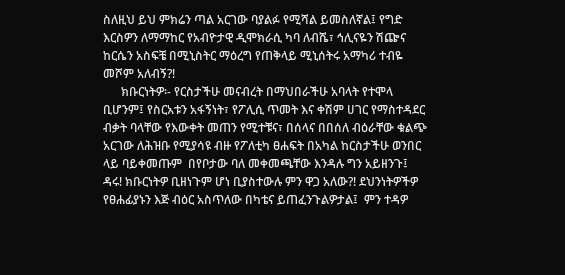ስለዚህ ይህ ምክሬን ጣል አርገው ባያልፉ የሚሻል ይመስለኛል፤ የግድ እርስዎን ለማማከር የአብዮታዊ ዲሞክራሲ ካባ ለብሼ፣ ኅሊናዬን ሽጬና ከርሴን አስፍቼ በሚኒስትር ማዕረግ የጠቅላይ ሚኒሰትሩ አማካሪ ተብዬ መሾም አለብኝ?!
      ክቡርነትዎ፡- የርስታችሁ መናብረት በማህበራችሁ አባላት የተሞላ ቢሆንም፤ የስርአቱን አፋኝነት፣ የፖሊሲ ጥመት እና ቀሽም ሀገር የማስተዳደር ብቃት ባላቸው የእውቀት መጠን የሚተቹና፣ በሰላና በበሰለ ብዕራቸው ቁልጭ አርገው ለሕዝቡ የሚያሳዩ ብዙ የፖለቲካ ፀሐፍት በአካል ከርስታችሁ ወንበር ላይ ባይቀመጡም  በየቦታው ባለ መቀመጫቸው እንዳሉ ግን አይዘንጉ፤ ዳሩ! ክቡርነትዎ ቢዘነጉም ሆነ ቢያስተውሉ ምን ዋጋ አለው?! ደህንነትዎችዎ የፀሐፊያኑን እጅ ብዕር አስጥለው በካቴና ይጠፈንጉልዎታል፤  ምን ተዳዎ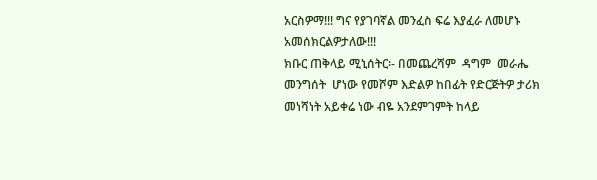አርስዎማ!!! ግና የያገባኛል መንፈስ ፍሬ እያፈራ ለመሆኑ አመሰክርልዎታለው!!!
ክቡር ጠቅላይ ሚኒሰትር፡- በመጨረሻም  ዳግም  መራሔ መንግሰት  ሆነው የመሾም እድልዎ ከበፊት የድርጅትዎ ታሪክ መነሻነት አይቀሬ ነው ብዬ አንደምገምት ከላይ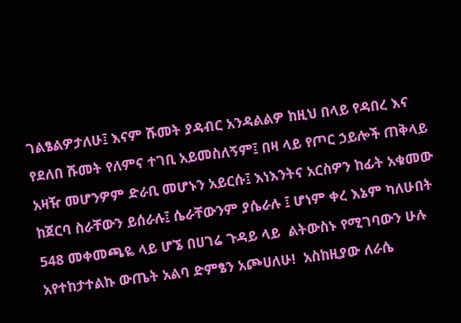ገልፄልዎታለሁ፤ እናም ሹመት ያዳብር አንዳልልዎ ከዚህ በላይ የዳበረ እና የደለበ ሹመት የለምና ተገቢ አይመስለኝም፤ በዛ ላይ የጦር ኃይሎች ጠቅላይ አዛዥ መሆንዎም ድራቢ መሆኑን አይርሱ፤ እነእንትና አርስዎን ከፊት አቁመው ከጀርባ ስራቸውን ይሰራሉ፤ ሴራቸውንም ያሴራሉ ፤ ሆነም ቀረ እኔም ካለሁበት 548 መቀመጫዬ ላይ ሆኜ በሀገሬ ጉዳይ ላይ  ልትውስኑ የሚገባውን ሁሉ አየተከታተልኩ ውጤት አልባ ድምፄን አጮሀለሁ!  አስከዚያው ለራሴ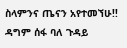ስላምንና ጤናን አየተመኘሁ!! ዳግም ሰፋ ባለ ጉዳይ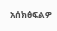አሰክፅፍልዎ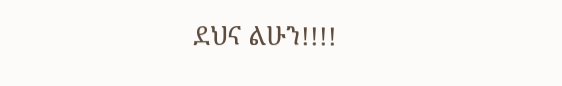ደህና ልሁን!!!!